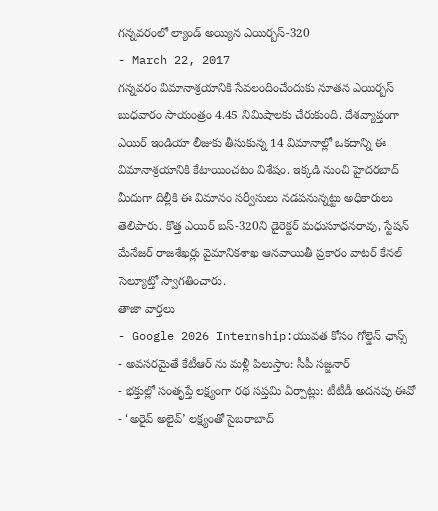గన్నవరంలో ల్యాండ్ అయ్యిన ఎయిర్బస్-320
- March 22, 2017
గన్నవరం విమానాశ్రయానికి సేవలందించేందుకు నూతన ఎయిర్బస్ బుధవారం సాయంత్రం 4.45 నిమిషాలకు చేరుకుంది. దేశవ్యాప్తంగా ఎయిర్ ఇండియా లీజుకు తీసుకున్న 14 విమానాల్లో ఒకదాన్ని ఈ విమానాశ్రయానికి కేటాయించటం విశేషం. ఇక్కడి నుంచి హైదరబాద్ మీదుగా దిల్లీకి ఈ విమానం సర్వీసులు నడపనున్నట్టు అధికారులు తెలిపారు. కొత్త ఎయిర్ బస్-320ని డైరెక్టర్ మధుసూధనరావు, స్టేషన్ మేనేజర్ రాజశేఖర్లు వైమానికశాఖ ఆనవాయితీ ప్రకారం వాటర్ కేనల్ సెల్యూట్తో స్వాగతించారు.
తాజా వార్తలు
- Google 2026 Internship:యువత కోసం గోల్డెన్ ఛాన్స్
- అవసరమైతే కేటీఆర్ ను మళ్లీ పిలుస్తాం: సీపీ సజ్జనార్
- భక్తుల్లో సంతృప్తే లక్ష్యంగా రథ సప్తమి ఏర్పాట్లు: టీటీడీ అదనపు ఈవో
- ‘అరైవ్ అలైవ్’ లక్ష్యంతో సైబరాబాద్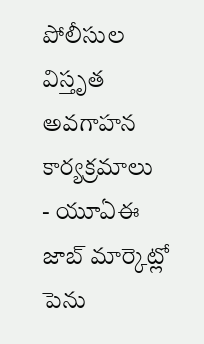పోలీసుల విస్తృత అవగాహన కార్యక్రమాలు
- యూఏఈ జాబ్ మార్కెట్లో పెను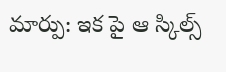మార్పు: ఇక పై ఆ స్కిల్స్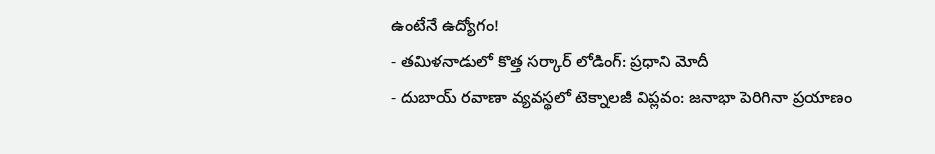ఉంటేనే ఉద్యోగం!
- తమిళనాడులో కొత్త సర్కార్ లోడింగ్: ప్రధాని మోదీ
- దుబాయ్ రవాణా వ్యవస్థలో టెక్నాలజీ విప్లవం: జనాభా పెరిగినా ప్రయాణం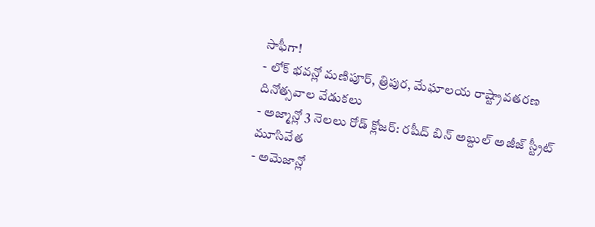సాఫీగా!
- లోక్ భవన్లో మణిపూర్, త్రిపుర, మేఘాలయ రాష్ట్రావతరణ దినోత్సవాల వేడుకలు
- అజ్మాన్లో 3 నెలలు రోడ్ క్లోజర్: రషీద్ బిన్ అబ్దుల్ అజీజ్ స్ట్రీట్ మూసివేత
- అమెజాన్లో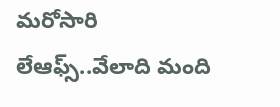మరోసారి లేఆఫ్స్..వేలాది మంది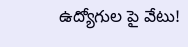ఉద్యోగుల పై వేటు!